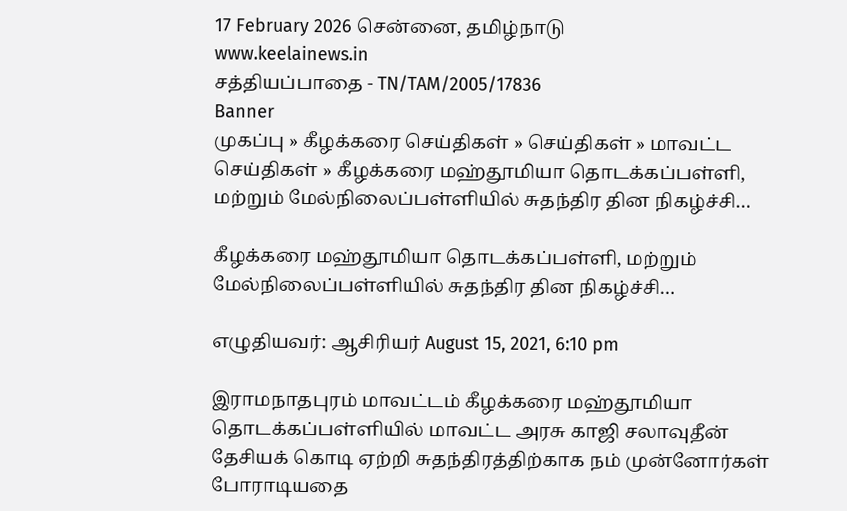17 February 2026 சென்னை, தமிழ்நாடு
www.keelainews.in
சத்தியப்பாதை - TN/TAM/2005/17836
Banner
முகப்பு » கீழக்கரை செய்திகள் » செய்திகள் » மாவட்ட செய்திகள் » கீழக்கரை மஹ்தூமியா தொடக்கப்பள்ளி, மற்றும் மேல்நிலைப்பள்ளியில் சுதந்திர தின நிகழ்ச்சி…

கீழக்கரை மஹ்தூமியா தொடக்கப்பள்ளி, மற்றும் மேல்நிலைப்பள்ளியில் சுதந்திர தின நிகழ்ச்சி…

எழுதியவர்: ஆசிரியர் August 15, 2021, 6:10 pm

இராமநாதபுரம் மாவட்டம் கீழக்கரை மஹ்தூமியா தொடக்கப்பள்ளியில் மாவட்ட அரசு காஜி சலாவுதீன் தேசியக் கொடி ஏற்றி சுதந்திரத்திற்காக நம் முன்னோர்கள் போராடியதை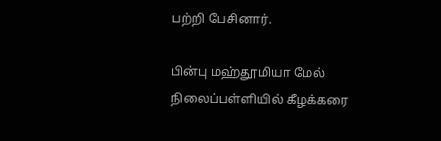பற்றி பேசினார்.

பின்பு மஹ்தூமியா மேல் நிலைப்பள்ளியில் கீழக்கரை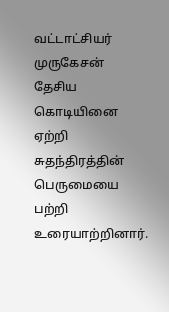வட்டாட்சியர் முருகேசன் தேசிய கொடியினை ஏற்றி சுதந்திரத்தின் பெருமையை பற்றி உரையாற்றினார்.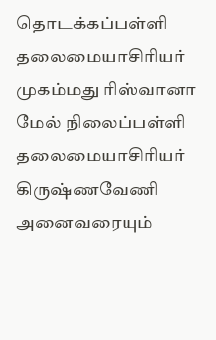தொடக்கப்பள்ளி தலைமையாசிரியர் முகம்மது ரிஸ்வானா மேல் நிலைப்பள்ளி தலைமையாசிரியர் கிருஷ்ணவேணி அனைவரையும்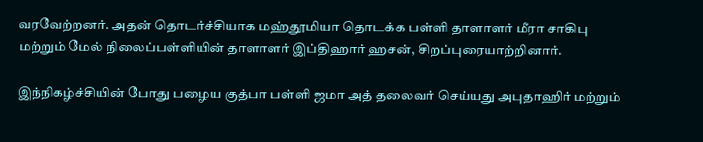வரவேற்றனர். அதன் தொடர்ச்சியாக மஹ்தூமியா தொடக்க பள்ளி தாளாளர் மீரா சாகிபு மற்றும் மேல் நிலைப்பள்ளியின் தாளாளர் இப்திஹார் ஹசன், சிறப்புரையாற்றினார்.

இந்நிகழ்ச்சியின் போது பழைய குத்பா பள்ளி ஜமா அத் தலைவர் செய்யது அபுதாஹிர் மற்றும்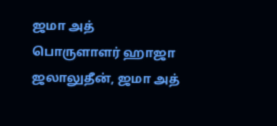ஜமா அத் பொருளாளர் ஹாஜா ஜலாலுதீன், ஜமா அத்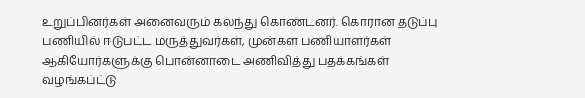உறுப்பினர்கள் அனைவரும் கலந்து கொண்டனர். கொரான தடுப்பு பணியில் ஈடுபட்ட மருத்துவர்கள், முன்கள பணியாளர்கள் ஆகியோர்களுக்கு பொன்னாடை அணிவித்து பதக்கங்கள் வழங்கப்ட்டு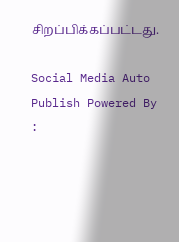சிறப்பிக்கப்பட்டது.

Social Media Auto Publish Powered By :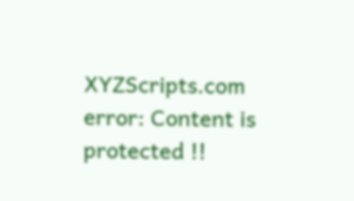XYZScripts.com
error: Content is protected !!